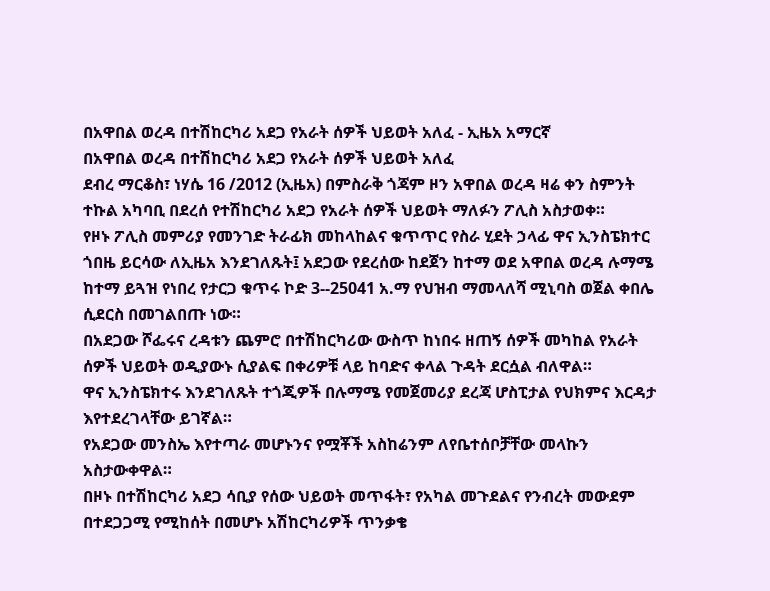በአዋበል ወረዳ በተሽከርካሪ አደጋ የአራት ሰዎች ህይወት አለፈ - ኢዜአ አማርኛ
በአዋበል ወረዳ በተሽከርካሪ አደጋ የአራት ሰዎች ህይወት አለፈ
ደብረ ማርቆስ፣ ነሃሴ 16 /2012 (ኢዜአ) በምስራቅ ጎጃም ዞን አዋበል ወረዳ ዛሬ ቀን ስምንት ተኩል አካባቢ በደረሰ የተሽከርካሪ አደጋ የአራት ሰዎች ህይወት ማለፉን ፖሊስ አስታወቀ።
የዞኑ ፖሊስ መምሪያ የመንገድ ትራፊክ መከላከልና ቁጥጥር የስራ ሂደት ኃላፊ ዋና ኢንስፔክተር ጎበዜ ይርሳው ለኢዜአ እንደገለጹት፤ አደጋው የደረሰው ከደጀን ከተማ ወደ አዋበል ወረዳ ሉማሜ ከተማ ይጓዝ የነበረ የታርጋ ቁጥሩ ኮድ 3--25041 አ.ማ የህዝብ ማመላለሻ ሚኒባስ ወጀል ቀበሌ ሲደርስ በመገልበጡ ነው።
በአደጋው ሾፌሩና ረዳቱን ጨምሮ በተሽከርካሪው ውስጥ ከነበሩ ዘጠኝ ሰዎች መካከል የአራት ሰዎች ህይወት ወዲያውኑ ሲያልፍ በቀሪዎቹ ላይ ከባድና ቀላል ጉዳት ደርሷል ብለዋል።
ዋና ኢንስፔክተሩ እንደገለጹት ተጎጂዎች በሉማሜ የመጀመሪያ ደረጃ ሆስፒታል የህክምና እርዳታ እየተደረገላቸው ይገኛል።
የአደጋው መንስኤ እየተጣራ መሆኑንና የሟቾች አስከሬንም ለየቤተሰቦቻቸው መላኩን አስታውቀዋል።
በዞኑ በተሽከርካሪ አደጋ ሳቢያ የሰው ህይወት መጥፋት፣ የአካል መጉደልና የንብረት መውደም በተደጋጋሚ የሚከሰት በመሆኑ አሽከርካሪዎች ጥንቃቄ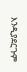እንዲያደርጉም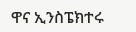ዋና ኢንስፔክተሩ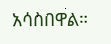አሳስበዋል።